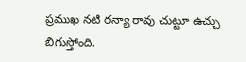ప్రముఖ నటి రన్యా రావు చుట్టూ ఉచ్చు బిగుస్తోంది.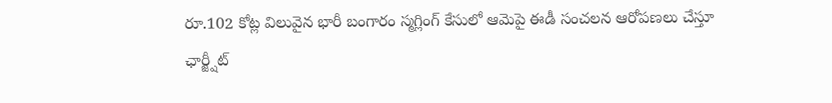రూ.102 కోట్ల విలువైన భారీ బంగారం స్మగ్లింగ్ కేసులో ఆమెపై ఈడీ సంచలన ఆరోపణలు చేస్తూ ఛార్జ్షీట్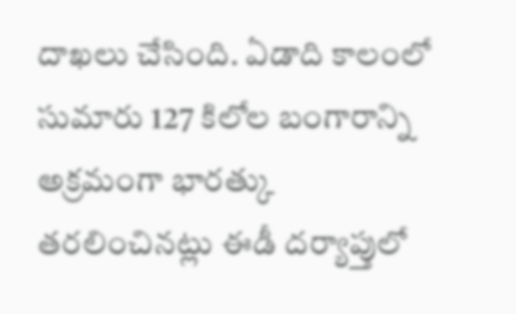దాఖలు చేసింది. ఏడాది కాలంలో సుమారు 127 కిలోల బంగారాన్ని అక్రమంగా భారత్కు తరలించినట్లు ఈడీ దర్యాప్తులో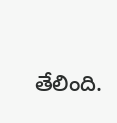తేలింది.